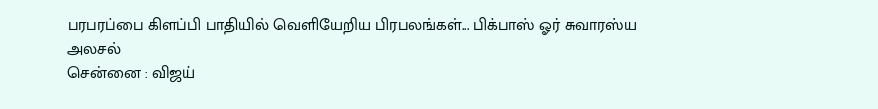பரபரப்பை கிளப்பி பாதியில் வெளியேறிய பிரபலங்கள்... பிக்பாஸ் ஓர் சுவாரஸ்ய அலசல்
சென்னை : விஜய்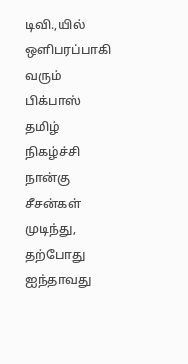டிவி.,யில் ஒளிபரப்பாகி வரும் பிக்பாஸ் தமிழ் நிகழ்ச்சி நான்கு சீசன்கள் முடிந்து, தற்போது ஐந்தாவது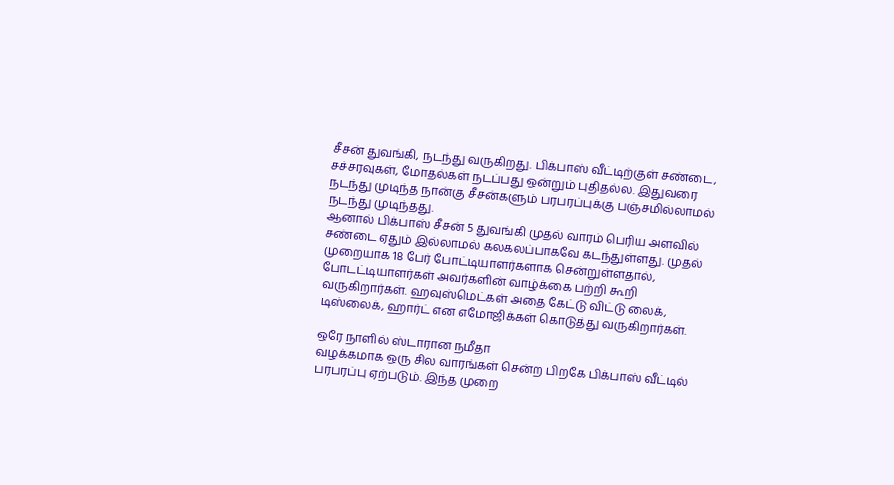சீசன் துவங்கி, நடந்து வருகிறது. பிக்பாஸ் வீட்டிற்குள் சண்டை, சச்சரவுகள், மோதல்கள் நடப்பது ஒன்றும் புதிதல்ல. இதுவரை நடந்து முடிந்த நான்கு சீசன்களும் பரபரப்புக்கு பஞ்சமில்லாமல் நடந்து முடிந்தது.
ஆனால் பிக்பாஸ் சீசன் 5 துவங்கி முதல் வாரம் பெரிய அளவில் சண்டை ஏதும் இல்லாமல் கலகலப்பாகவே கடந்துள்ளது. முதல் முறையாக 18 பேர் போட்டியாளர்களாக சென்றுள்ளதால், போடட்டியாளர்கள் அவர்களின் வாழ்க்கை பற்றி கூறி வருகிறார்கள். ஹவுஸ்மெட்கள் அதை கேட்டு விட்டு லைக், டிஸ்லைக், ஹார்ட் என எமோஜிக்கள் கொடுத்து வருகிறார்கள்.

ஒரே நாளில் ஸ்டாரான நமீதா
வழக்கமாக ஒரு சில வாரங்கள் சென்ற பிறகே பிக்பாஸ் வீட்டில் பரபரப்பு ஏற்படும். இந்த முறை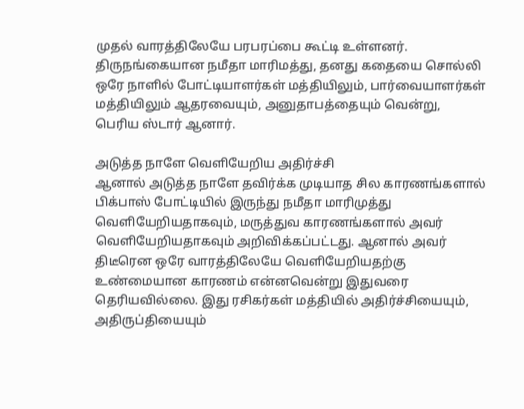முதல் வாரத்திலேயே பரபரப்பை கூட்டி உள்ளனர். திருநங்கையான நமீதா மாரிமத்து, தனது கதையை சொல்லி ஒரே நாளில் போட்டியாளர்கள் மத்தியிலும், பார்வையாளர்கள் மத்தியிலும் ஆதரவையும், அனுதாபத்தையும் வென்று, பெரிய ஸ்டார் ஆனார்.

அடுத்த நாளே வெளியேறிய அதிர்ச்சி
ஆனால் அடுத்த நாளே தவிர்க்க முடியாத சில காரணங்களால் பிக்பாஸ் போட்டியில் இருந்து நமீதா மாரிமுத்து வெளியேறியதாகவும், மருத்துவ காரணங்களால் அவர் வெளியேறியதாகவும் அறிவிக்கப்பட்டது. ஆனால் அவர் திடீரென ஒரே வாரத்திலேயே வெளியேறியதற்கு உண்மையான காரணம் என்னவென்று இதுவரை தெரியவில்லை. இது ரசிகர்கள் மத்தியில் அதிர்ச்சியையும், அதிருப்தியையும்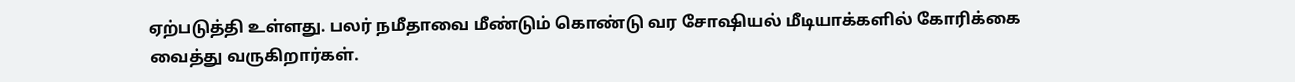ஏற்படுத்தி உள்ளது. பலர் நமீதாவை மீண்டும் கொண்டு வர சோஷியல் மீடியாக்களில் கோரிக்கை வைத்து வருகிறார்கள்.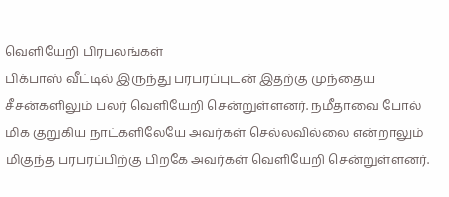வெளியேறி பிரபலங்கள்
பிக்பாஸ் வீட்டில் இருந்து பரபரப்புடன் இதற்கு முந்தைய சீசன்களிலும் பலர் வெளியேறி சென்றுள்ளனர். நமீதாவை போல் மிக குறுகிய நாட்களிலேயே அவர்கள் செல்லவில்லை என்றாலும் மிகுந்த பரபரப்பிற்கு பிறகே அவர்கள் வெளியேறி சென்றுள்ளனர்.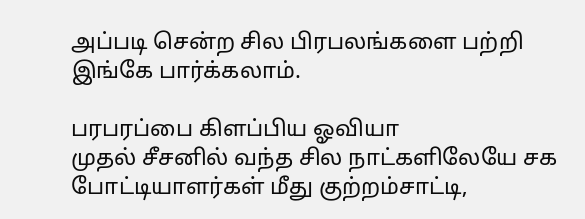அப்படி சென்ற சில பிரபலங்களை பற்றி இங்கே பார்க்கலாம்.

பரபரப்பை கிளப்பிய ஓவியா
முதல் சீசனில் வந்த சில நாட்களிலேயே சக போட்டியாளர்கள் மீது குற்றம்சாட்டி,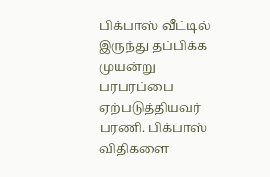பிக்பாஸ் வீட்டில் இருந்து தப்பிக்க முயன்று பரபரப்பை ஏற்படுத்தியவர் பரணி. பிக்பாஸ் விதிகளை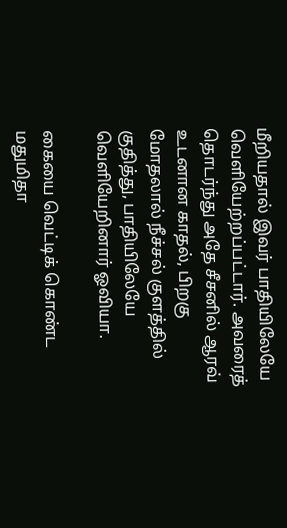மீறியதால் இவர் பாதியிலேயே வெளியேற்றப்பட்டார். அவரைத் தொடர்ந்து அதே சீசனில் ஆரவ் உடனான காதல், பிறகு மோதலால் நீச்சல் குளத்தில் குதித்து, பாதியிலேயே வெளியேறினார் ஓவியா.

கையை வெட்டிக் கொண்ட மதுமிதா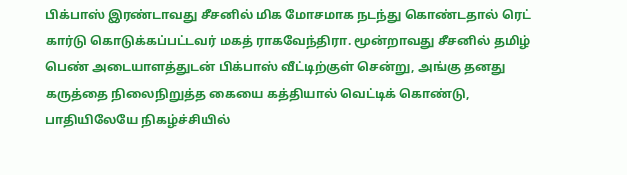பிக்பாஸ் இரண்டாவது சீசனில் மிக மோசமாக நடந்து கொண்டதால் ரெட் கார்டு கொடுக்கப்பட்டவர் மகத் ராகவேந்திரா. மூன்றாவது சீசனில் தமிழ் பெண் அடையாளத்துடன் பிக்பாஸ் வீட்டிற்குள் சென்று, அங்கு தனது கருத்தை நிலைநிறுத்த கையை கத்தியால் வெட்டிக் கொண்டு, பாதியிலேயே நிகழ்ச்சியில்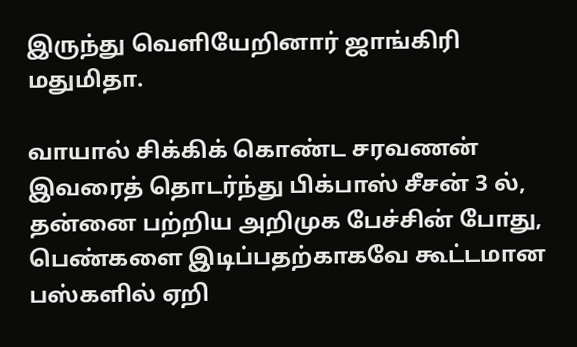இருந்து வெளியேறினார் ஜாங்கிரி மதுமிதா.

வாயால் சிக்கிக் கொண்ட சரவணன்
இவரைத் தொடர்ந்து பிக்பாஸ் சீசன் 3 ல், தன்னை பற்றிய அறிமுக பேச்சின் போது, பெண்களை இடிப்பதற்காகவே கூட்டமான பஸ்களில் ஏறி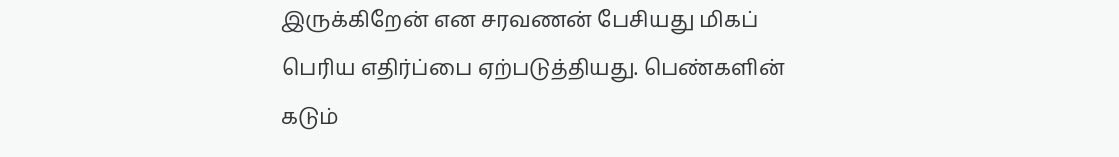இருக்கிறேன் என சரவணன் பேசியது மிகப் பெரிய எதிர்ப்பை ஏற்படுத்தியது. பெண்களின் கடும்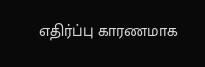எதிர்ப்பு காரணமாக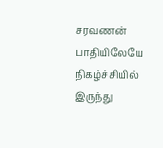சரவணன் பாதியிலேயே நிகழ்ச்சியில் இருந்து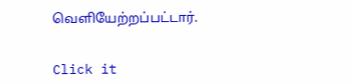வெளியேற்றப்பட்டார்.


Click it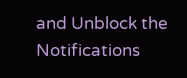and Unblock the Notifications